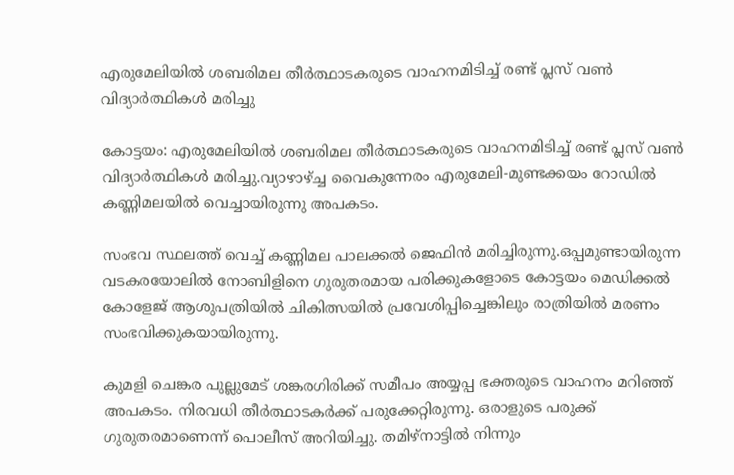എരുമേലിയിൽ ശബരിമല തീർത്ഥാടകരുടെ വാഹനമിടിച്ച് രണ്ട് പ്ലസ് വൺ വിദ്യാർത്ഥികൾ മരിച്ചു

കോട്ടയം: എരുമേലിയിൽ ശബരിമല തീർത്ഥാടകരുടെ വാഹനമിടിച്ച് രണ്ട് പ്ലസ് വൺ വിദ്യാർത്ഥികൾ മരിച്ചു.വ്യാഴാഴ്ച്ച വൈകുന്നേരം എരുമേലി-മുണ്ടക്കയം റോഡിൽ കണ്ണിമലയിൽ വെച്ചായിരുന്നു അപകടം.

സംഭവ സ്ഥലത്ത് വെച്ച് കണ്ണിമല പാലക്കൽ ജെഫിൻ മരിച്ചിരുന്നു.ഒപ്പമുണ്ടായിരുന്ന വടകരയോലിൽ നോബിളിനെ ഗുരുതരമായ പരിക്കുകളോടെ കോട്ടയം മെഡിക്കൽ കോളേജ് ആശുപത്രിയിൽ ചികിത്സയിൽ പ്രവേശിപ്പിച്ചെങ്കിലും രാത്രിയിൽ മരണം സംഭവിക്കുകയായിരുന്നു.

കുമളി ചെങ്കര പുല്ലുമേട് ശങ്കരഗിരിക്ക് സമീപം അയ്യപ്പ ഭക്തരുടെ വാഹനം മറിഞ്ഞ് അപകടം. നിരവധി തീര്‍ത്ഥാടകര്‍ക്ക് പരുക്കേറ്റിരുന്നു. ഒരാളുടെ പരുക്ക് ഗുരുതരമാണെന്ന് പൊലീസ് അറിയിച്ചു. തമിഴ്നാട്ടില്‍ നിന്നും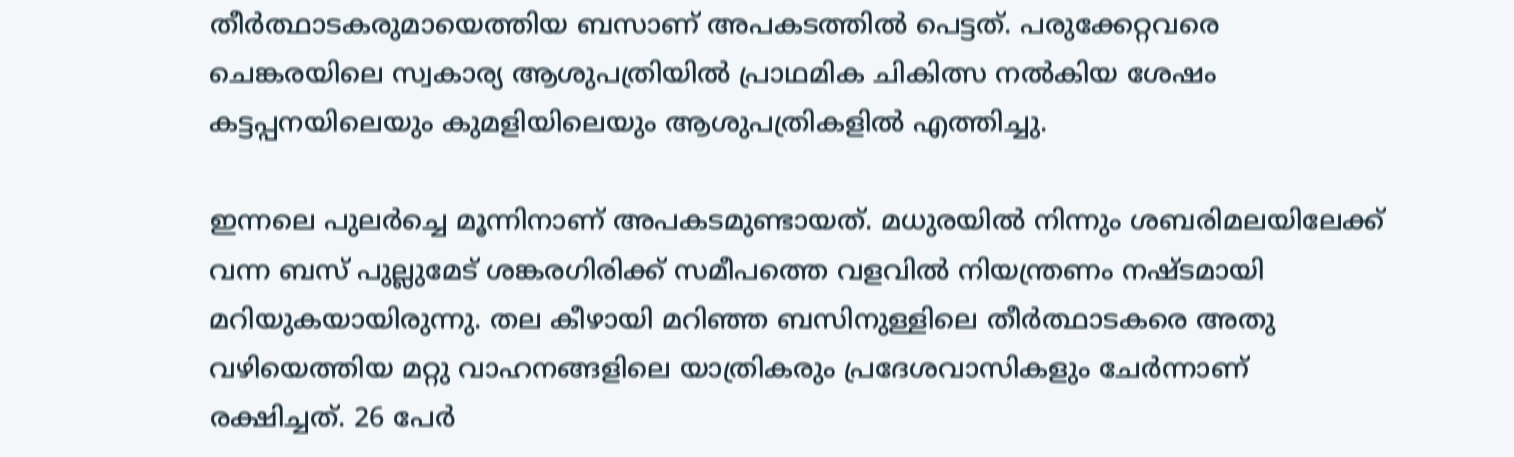തീര്‍ത്ഥാടകരുമായെത്തിയ ബസാണ് അപകടത്തില്‍ പെട്ടത്. പരുക്കേറ്റവരെ ചെങ്കരയിലെ സ്വകാര്യ ആശുപത്രിയില്‍ പ്രാഥമിക ചികിത്സ നല്‍കിയ ശേഷം കട്ടപ്പനയിലെയും കുമളിയിലെയും ആശുപത്രികളില്‍ എത്തിച്ചു.

ഇന്നലെ പുലര്‍ച്ചെ മൂന്നിനാണ് അപകടമുണ്ടായത്. മധുരയില്‍ നിന്നും ശബരിമലയിലേക്ക് വന്ന ബസ് പുല്ലുമേട് ശങ്കരഗിരിക്ക് സമീപത്തെ വളവില്‍ നിയന്ത്രണം നഷ്ടമായി മറിയുകയായിരുന്നു. തല കീഴായി മറിഞ്ഞ ബസിനുള്ളിലെ തീര്‍ത്ഥാടകരെ അതു വഴിയെത്തിയ മറ്റു വാഹനങ്ങളിലെ യാത്രികരും പ്രദേശവാസികളും ചേര്‍ന്നാണ് രക്ഷിച്ചത്. 26 പേര്‍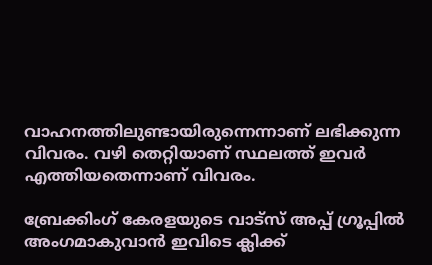വാഹനത്തിലുണ്ടായിരുന്നെന്നാണ് ലഭിക്കുന്ന വിവരം. വഴി തെറ്റിയാണ് സ്ഥലത്ത് ഇവര്‍ എത്തിയതെന്നാണ് വിവരം.

ബ്രേക്കിംഗ് കേരളയുടെ വാട്സ് അപ്പ് ഗ്രൂപ്പിൽ അംഗമാകുവാൻ ഇവിടെ ക്ലിക്ക്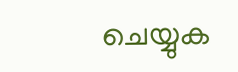ചെയ്യുക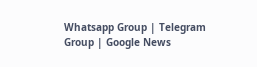Whatsapp Group | Telegram Group | Google News